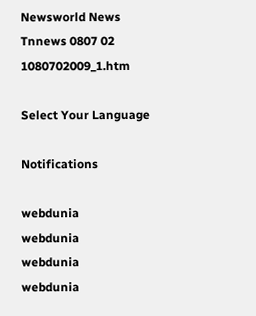Newsworld News Tnnews 0807 02 1080702009_1.htm

Select Your Language

Notifications

webdunia
webdunia
webdunia
webdunia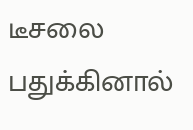டீசலை பதுக்கினால்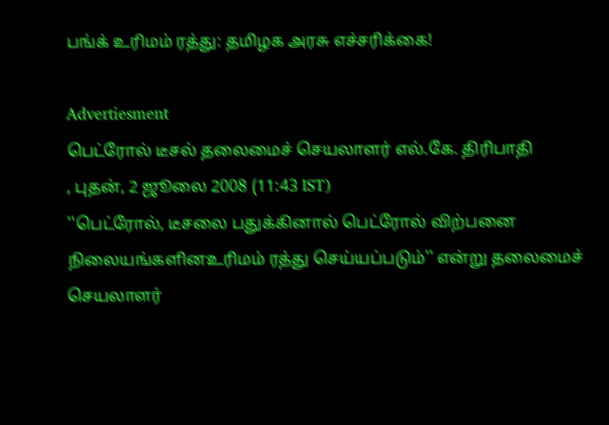பங்க் உரிமம் ரத்து: தமிழக அரசு எச்சரிக்கை!

Advertiesment
பெட்ரோல் டீச‌ல் தலைமைச் செயலாளர் எல்.கே. திரிபாதி
, புதன், 2 ஜூலை 2008 (11:43 IST)
''பெட்ரோல், டீசலை பதுக்கினால் பெட்ரோல் விற்பனை நிலையங்களினஉரிமம் ரத்து செய்யப்படும்'' என்று தலைமைச் செயலாளர்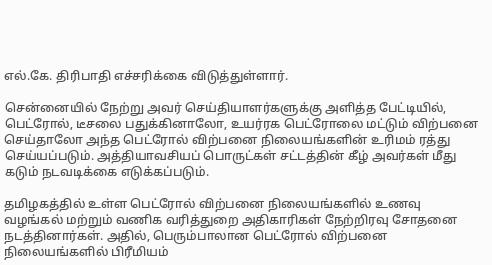எல்.கே. திரிபாதி எச்சரிக்கை விடுத்துள்ளார்.

செ‌ன்னை‌யி‌‌ல் நே‌ற்று அவ‌ர் செ‌ய்‌தியாள‌ர்களு‌க்கு அ‌ளி‌த்த பே‌ட்டி‌யி‌ல், பெட்ரோல், டீசலை பதுக்கினாலோ, உயர்ரக பெட்ரோலை மட்டும் விற்பனை செய்தாலோ அந்த பெட்ரோல் விற்பனை நிலையங்களின் உரிமம் ரத்து செய்யப்படும். அத்தியாவசியப் பொருட்கள் சட்டத்தின் கீழ் அவர்கள் மீது கடும் நடவடிக்கை எடுக்கப்படும்.

தமிழகத்தில் உள்ள பெட்ரோல் விற்பனை நிலையங்களில் உணவு வழங்கல் மற்றும் வணிக வரித்துறை அதிகாரிகள் நே‌ற்‌றிரவு சோதனை நடத்தினார்கள். அதில், பெரும்பாலான பெட்ரோல் விற்பனை நிலையங்களில் பிரீமியம்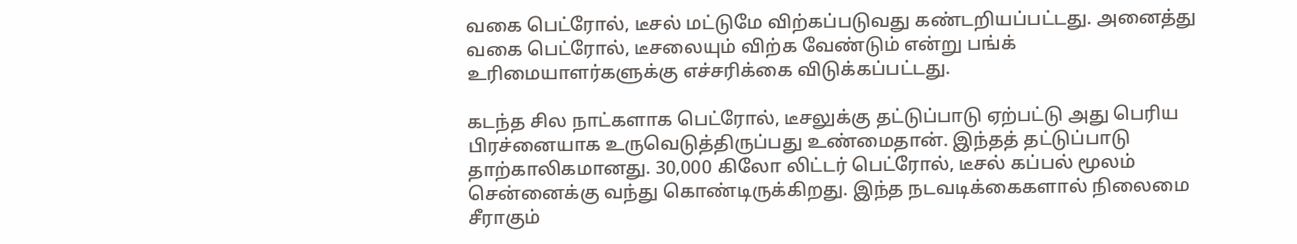வகை பெட்ரோல், டீசல் மட்டுமே விற்கப்படுவது கண்டறியப்பட்டது. அனைத்து வகை பெட்ரோல், டீசலையும் விற்க வேண்டும் என்று பங்க் உரிமையாளர்களுக்கு எச்சரிக்கை விடுக்கப்பட்டது.

கடந்த சில நாட்களாக பெட்ரோல், டீசலுக்கு தட்டுப்பாடு ஏற்பட்டு அது பெரிய பிரச்னையாக உருவெடுத்திருப்பது உண்மைதான். இந்தத் தட்டுப்பாடு தாற்காலிகமானது. 30,000 கிலோ லிட்டர் பெட்ரோல், டீசல் கப்பல் மூலம் சென்னைக்கு வந்து கொண்டிருக்கிறது. இந்த நடவடிக்கைகளால் நிலைமை சீராகும்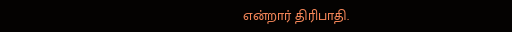எ‌ன்றா‌ர் ‌தி‌ரிபா‌தி.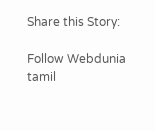Share this Story:

Follow Webdunia tamil